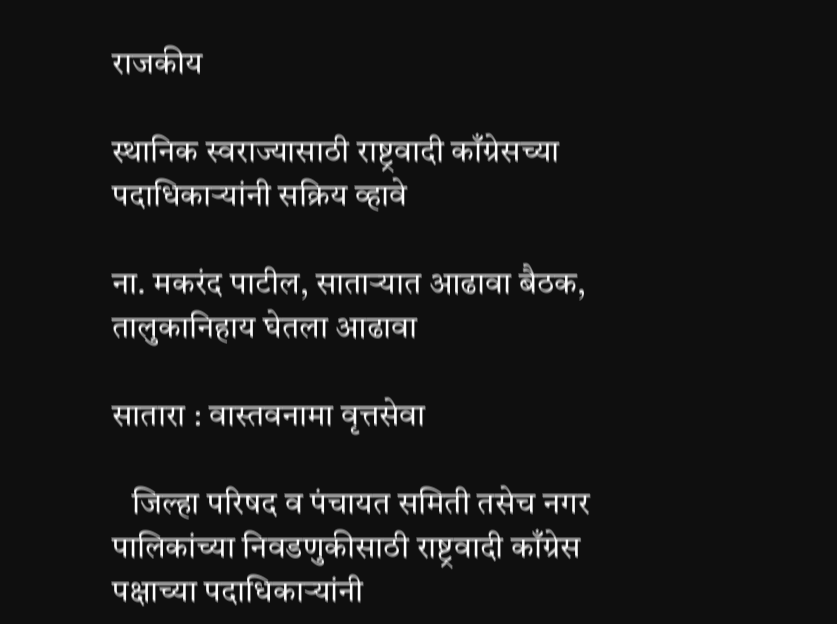राजकीय

स्थानिक स्वराज्यासाठी राष्ट्रवादी काँग्रेसच्या पदाधिकाऱ्यांनी सक्रिय व्हावे

ना. मकरंद पाटील, साताऱ्यात आढावा बैठक, तालुकानिहाय घेतला आढावा

सातारा : वास्तवनामा वृत्तसेवा

   जिल्हा परिषद व पंचायत समिती तसेच नगर पालिकांच्या निवडणुकीसाठी राष्ट्रवादी काँग्रेस पक्षाच्या पदाधिकाऱ्यांनी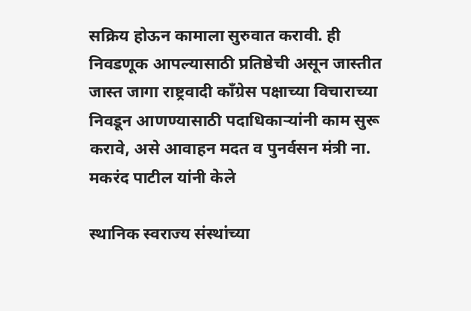सक्रिय होऊन कामाला सुरुवात करावी. ही निवडणूक आपल्यासाठी प्रतिष्ठेची असून जास्तीत जास्त जागा राष्ट्रवादी काँग्रेस पक्षाच्या विचाराच्या निवडून आणण्यासाठी पदाधिकाऱ्यांनी काम सुरू करावे, असे आवाहन मदत व पुनर्वसन मंत्री ना. मकरंद पाटील यांनी केले

स्थानिक स्वराज्य संस्थांच्या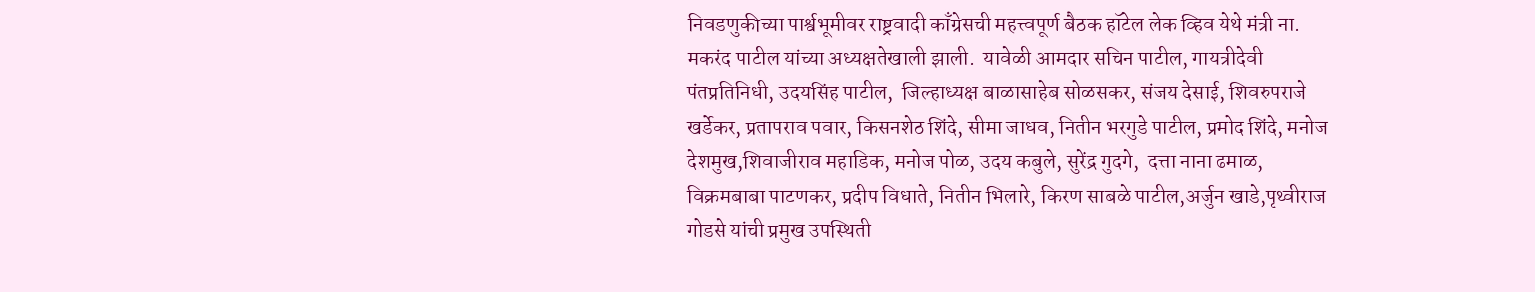निवडणुकीच्या पार्श्वभूमीवर राष्ट्रवादी काँग्रेसची महत्त्वपूर्ण बैठक हॉटेल लेक व्हिव येथे मंत्री ना. मकरंद पाटील यांच्या अध्यक्षतेखाली झाली.  यावेळी आमदार सचिन पाटील, गायत्रीदेवी पंतप्रतिनिधी, उदयसिंह पाटील,  जिल्हाध्यक्ष बाळासाहेब सोळसकर, संजय देसाई, शिवरुपराजे खर्डेकर, प्रतापराव पवार, किसनशेठ शिंदे, सीमा जाधव, नितीन भरगुडे पाटील, प्रमोद शिंदे, मनोज देशमुख,शिवाजीराव महाडिक, मनोज पोळ, उदय कबुले, सुरेंद्र गुदगे,  दत्ता नाना ढमाळ, विक्रमबाबा पाटणकर, प्रदीप विधाते, नितीन भिलारे, किरण साबळे पाटील,अर्जुन खाडे,पृथ्वीराज गोडसे यांची प्रमुख उपस्थिती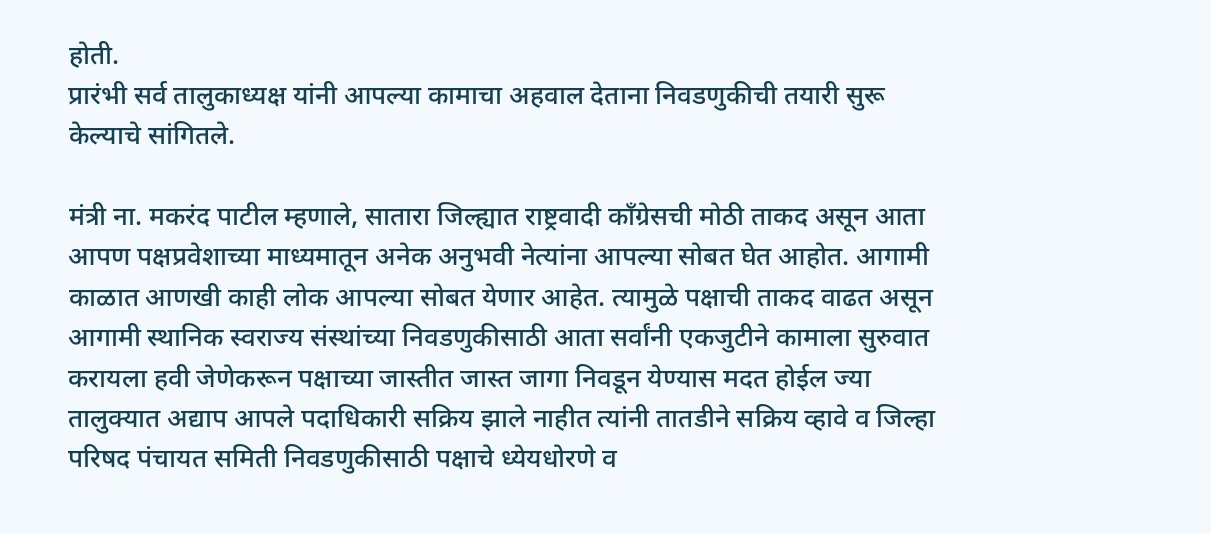होती.
प्रारंभी सर्व तालुकाध्यक्ष यांनी आपल्या कामाचा अहवाल देताना निवडणुकीची तयारी सुरू केल्याचे सांगितले.

मंत्री ना. मकरंद पाटील म्हणाले, सातारा जिल्ह्यात राष्ट्रवादी काँग्रेसची मोठी ताकद असून आता आपण पक्षप्रवेशाच्या माध्यमातून अनेक अनुभवी नेत्यांना आपल्या सोबत घेत आहोत. आगामी काळात आणखी काही लोक आपल्या सोबत येणार आहेत. त्यामुळे पक्षाची ताकद वाढत असून आगामी स्थानिक स्वराज्य संस्थांच्या निवडणुकीसाठी आता सर्वांनी एकजुटीने कामाला सुरुवात करायला हवी जेणेकरून पक्षाच्या जास्तीत जास्त जागा निवडून येण्यास मदत होईल ज्या तालुक्यात अद्याप आपले पदाधिकारी सक्रिय झाले नाहीत त्यांनी तातडीने सक्रिय व्हावे व जिल्हा परिषद पंचायत समिती निवडणुकीसाठी पक्षाचे ध्येयधोरणे व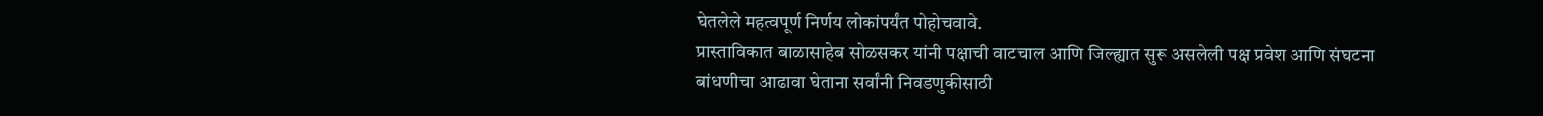घेतलेले महत्वपूर्ण निर्णय लोकांपर्यंत पोहोचवावे.
प्रास्ताविकात बाळासाहेब सोळसकर यांनी पक्षाची वाटचाल आणि जिल्ह्यात सुरू असलेली पक्ष प्रवेश आणि संघटना बांधणीचा आढावा घेताना सर्वांनी निवडणुकीसाठी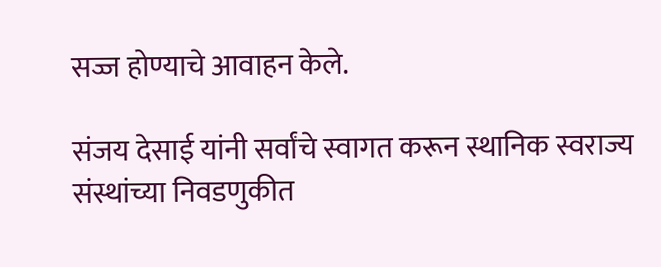सज्ज होण्याचे आवाहन केले.

संजय देसाई यांनी सर्वांचे स्वागत करून स्थानिक स्वराज्य संस्थांच्या निवडणुकीत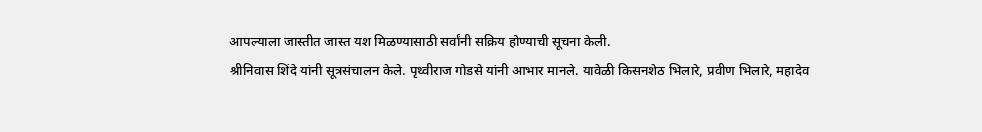आपल्याला जास्तीत जास्त यश मिळण्यासाठी सर्वांनी सक्रिय होण्याची सूचना केली.
श्रीनिवास शिंदे यांनी सूत्रसंचालन केले. पृथ्वीराज गोडसे यांनी आभार मानले. यावेळी किसनशेठ भिलारे, प्रवीण भिलारे, महादेव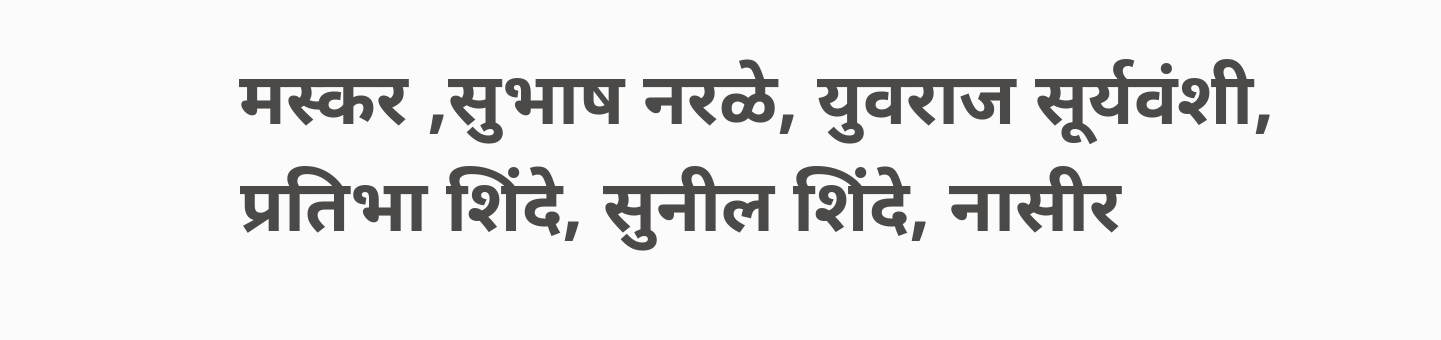मस्कर ,सुभाष नरळे, युवराज सूर्यवंशी, प्रतिभा शिंदे, सुनील शिंदे, नासीर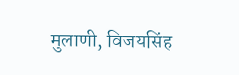मुलाणी, विजयसिंह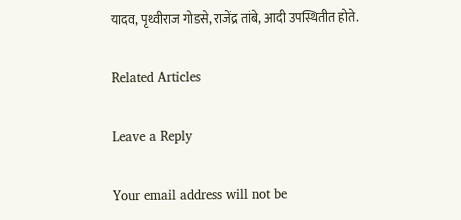यादव, पृथ्वीराज गोडसे, राजेंद्र तांबे, आदी उपस्थितीत होते.

Related Articles

Leave a Reply

Your email address will not be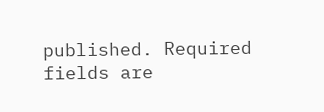published. Required fields are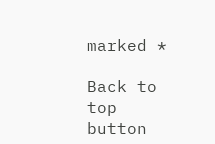marked *

Back to top button